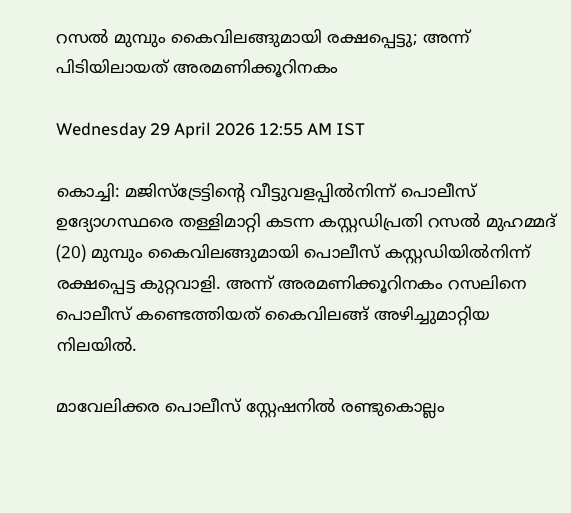റസൽ മുമ്പും കൈവിലങ്ങുമായി രക്ഷപ്പെട്ടു; അന്ന് പിടിയിലായത് അരമണിക്കൂറിനകം

Wednesday 29 April 2026 12:55 AM IST

കൊച്ചി: മജിസ്ട്രേട്ടിന്റെ വീട്ടുവളപ്പിൽനിന്ന് പൊലീസ് ഉദ്യോഗസ്ഥരെ തള്ളിമാറ്റി കടന്ന കസ്റ്റഡിപ്രതി റസൽ മുഹമ്മദ് (20) മുമ്പും കൈവിലങ്ങുമായി പൊലീസ് കസ്റ്റഡിയിൽനിന്ന് രക്ഷപ്പെട്ട കുറ്റവാളി. അന്ന് അരമണിക്കൂറിനകം റസലിനെ പൊലീസ് കണ്ടെത്തിയത് കൈവിലങ്ങ് അഴിച്ചുമാറ്റിയ നിലയിൽ.

മാവേലിക്കര പൊലീസ് സ്റ്റേഷനിൽ രണ്ടുകൊല്ലം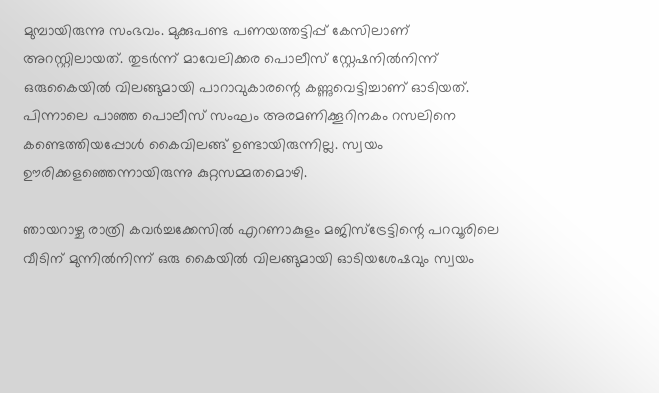മുമ്പായിരുന്നു സംഭവം. മുക്കുപണ്ട പണയത്തട്ടിപ്പ് കേസിലാണ് അറസ്റ്റിലായത്. തുടർന്ന് മാവേലിക്കര പൊലീസ് സ്റ്റേഷനിൽനിന്ന് ഒരുകൈയിൽ വിലങ്ങുമായി പാറാവുകാരന്റെ കണ്ണുവെട്ടിച്ചാണ് ഓടിയത്. പിന്നാലെ പാഞ്ഞ പൊലീസ് സംഘം അരമണിക്കൂറിനകം റസലിനെ കണ്ടെത്തിയപ്പോൾ കൈവിലങ്ങ് ഉണ്ടായിരുന്നില്ല. സ്വയം ഊരിക്കളഞ്ഞെന്നായിരുന്നു കുറ്റസമ്മതമൊഴി.

ഞായറാഴ്ച രാത്രി കവർച്ചക്കേസിൽ എറണാകുളം മജിസ്ട്രേട്ടിന്റെ പറവൂരിലെ വീടിന് മുന്നിൽനിന്ന് ഒരു കൈയിൽ വിലങ്ങുമായി ഓടിയശേഷവും സ്വയം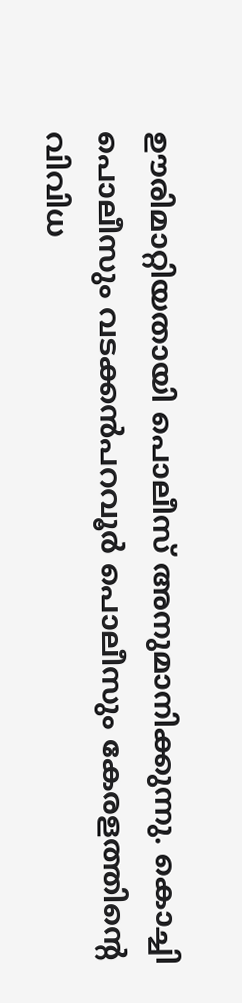ഊരിമാറ്റിയതായി പൊലീസ് അനുമാനിക്കുന്നു. കൊച്ചി പൊലീസും വടക്കൻപറവൂർ പൊലീസും കേരളത്തിന്റെ വിവിധ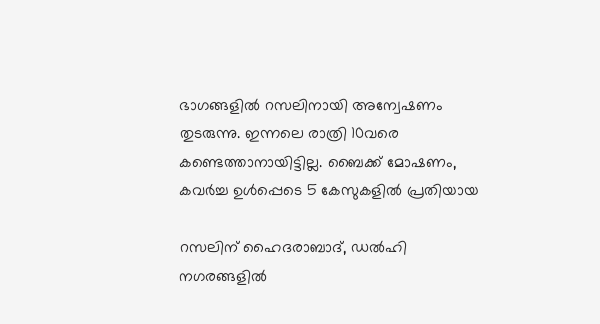ഭാഗങ്ങളിൽ റസലിനായി അന്വേഷണം തുടരുന്നു. ഇന്നലെ രാത്രി 10വരെ കണ്ടെത്താനായിട്ടില്ല. ബൈക്ക് മോഷണം, കവ‌ർച്ച ഉൾപ്പെടെ 5 കേസുകളിൽ പ്രതിയായ

റസലിന് ഹൈദരാബാദ്, ഡൽഹി നഗരങ്ങളിൽ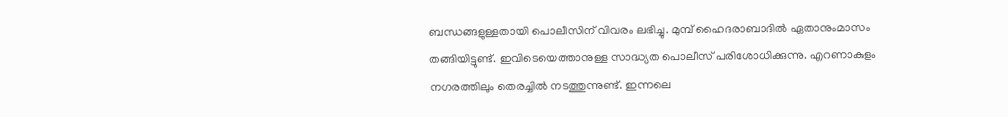ബന്ധങ്ങളുള്ളതായി പൊലീസിന് വിവരം ലഭിച്ചു. മുമ്പ് ഹൈദരാബാദിൽ ഏതാനുംമാസം തങ്ങിയിട്ടുണ്ട്. ഇവിടെയെത്താനുള്ള സാദ്ധ്യത പൊലീസ് പരിശോധിക്കുന്നു. എറണാകുളം നഗരത്തിലും തെരച്ചിൽ നടത്തുന്നുണ്ട്. ഇന്നലെ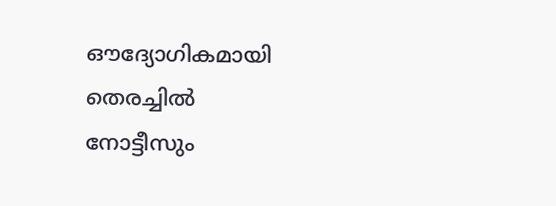ഔദ്യോഗികമായി തെരച്ചിൽ നോട്ടീസും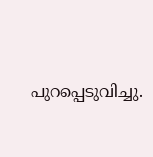പുറപ്പെടുവിച്ചു.